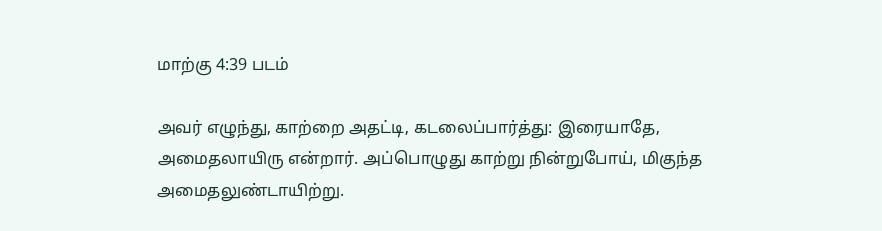மாற்கு 4:39 படம்

அவர் எழுந்து, காற்றை அதட்டி, கடலைப்பார்த்து: இரையாதே, அமைதலாயிரு என்றார். அப்பொழுது காற்று நின்றுபோய், மிகுந்த அமைதலுண்டாயிற்று.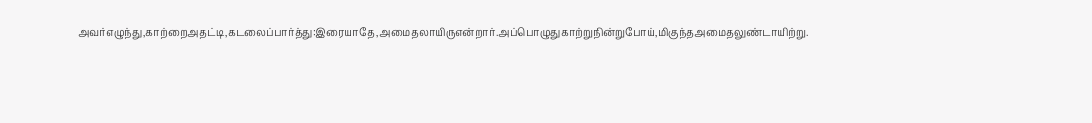அவர்எழுந்து,காற்றைஅதட்டி,கடலைப்பார்த்து:இரையாதே,அமைதலாயிருஎன்றார்.அப்பொழுதுகாற்றுநின்றுபோய்,மிகுந்தஅமைதலுண்டாயிற்று.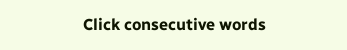Click consecutive words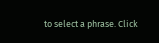to select a phrase. Click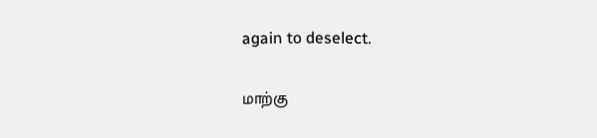again to deselect.

மாற்கு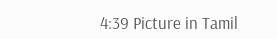4:39 Picture in Tamil